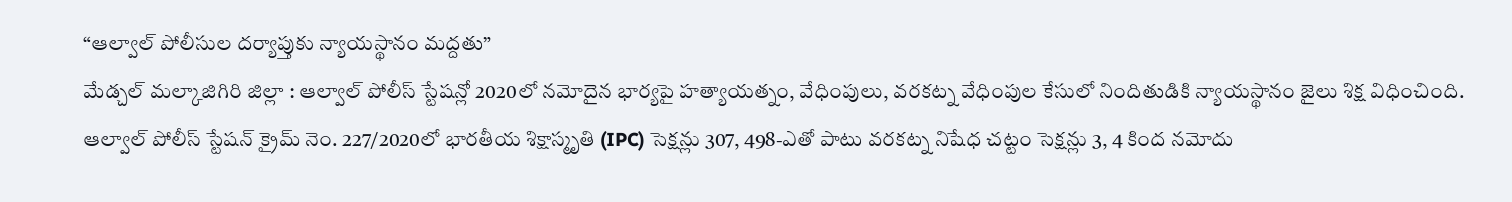“ఆల్వాల్ పోలీసుల దర్యాప్తుకు న్యాయస్థానం మద్దతు”
మేడ్చల్ మల్కాజిగిరి జిల్లా : ఆల్వాల్ పోలీస్ స్టేషన్లో 2020లో నమోదైన భార్యపై హత్యాయత్నం, వేధింపులు, వరకట్న వేధింపుల కేసులో నిందితుడికి న్యాయస్థానం జైలు శిక్ష విధించింది.
ఆల్వాల్ పోలీస్ స్టేషన్ క్రైమ్ నెం. 227/2020లో భారతీయ శిక్షాస్మృతి (IPC) సెక్షన్లు 307, 498-ఎతో పాటు వరకట్న నిషేధ చట్టం సెక్షన్లు 3, 4 కింద నమోదు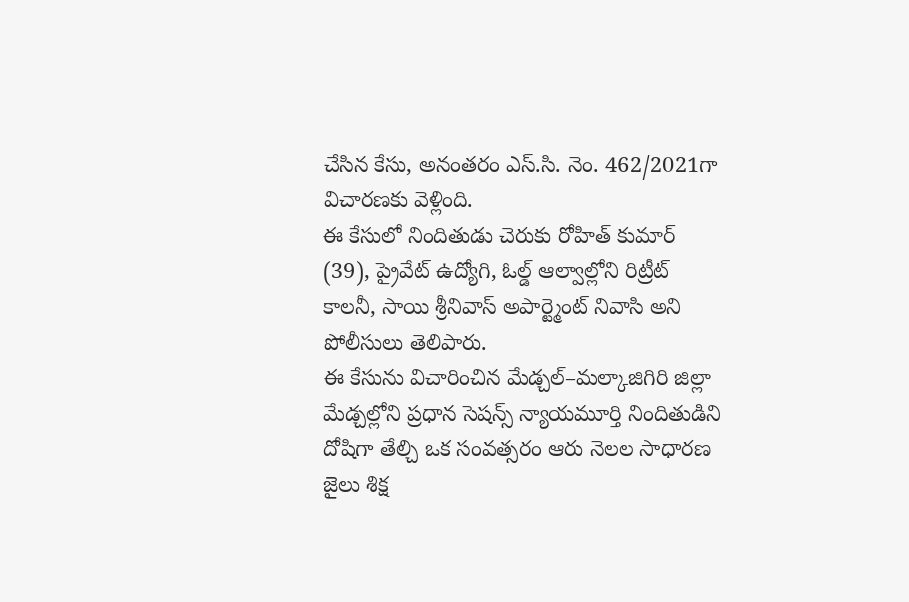చేసిన కేసు, అనంతరం ఎస్.సి. నెం. 462/2021గా విచారణకు వెళ్లింది.
ఈ కేసులో నిందితుడు చెరుకు రోహిత్ కుమార్ (39), ప్రైవేట్ ఉద్యోగి, ఓల్డ్ ఆల్వాల్లోని రిట్రీట్ కాలనీ, సాయి శ్రీనివాస్ అపార్ట్మెంట్ నివాసి అని పోలీసులు తెలిపారు.
ఈ కేసును విచారించిన మేడ్చల్–మల్కాజిగిరి జిల్లా మేడ్చల్లోని ప్రధాన సెషన్స్ న్యాయమూర్తి నిందితుడిని దోషిగా తేల్చి ఒక సంవత్సరం ఆరు నెలల సాధారణ జైలు శిక్ష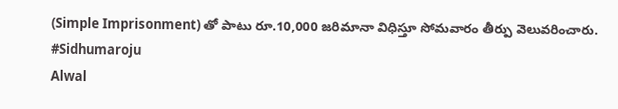(Simple Imprisonment) తో పాటు రూ.10,000 జరిమానా విధిస్తూ సోమవారం తీర్పు వెలువరించారు.
#Sidhumaroju
Alwal